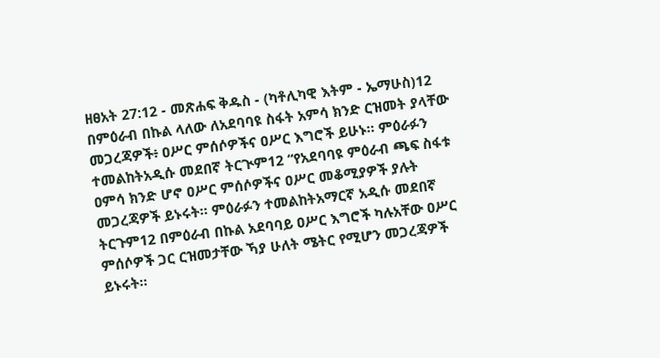ዘፀአት 27:12 - መጽሐፍ ቅዱስ - (ካቶሊካዊ እትም - ኤማሁስ)12 በምዕራብ በኩል ላለው ለአደባባዩ ስፋት አምሳ ክንድ ርዝመት ያላቸው መጋረጃዎች፥ ዐሥር ምሰሶዎችና ዐሥር እግሮች ይሁኑ። ምዕራፉን ተመልከትአዲሱ መደበኛ ትርጒም12 “የአደባባዩ ምዕራብ ጫፍ ስፋቱ ዐምሳ ክንድ ሆኖ ዐሥር ምሰሶዎችና ዐሥር መቆሚያዎች ያሉት መጋረጃዎች ይኑሩት። ምዕራፉን ተመልከትአማርኛ አዲሱ መደበኛ ትርጉም12 በምዕራብ በኩል አደባባይ ዐሥር እግሮች ካሉአቸው ዐሥር ምሰሶዎች ጋር ርዝመታቸው ኻያ ሁለት ሜትር የሚሆን መጋረጃዎች ይኑሩት።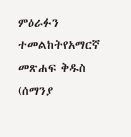ምዕራፉን ተመልከትየአማርኛ መጽሐፍ ቅዱስ (ሰማንያ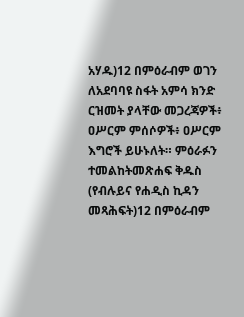አሃዱ)12 በምዕራብም ወገን ለአደባባዩ ስፋት አምሳ ክንድ ርዝመት ያላቸው መጋረጃዎች፥ ዐሥርም ምሰሶዎች፥ ዐሥርም እግሮች ይሁኑለት። ምዕራፉን ተመልከትመጽሐፍ ቅዱስ (የብሉይና የሐዲስ ኪዳን መጻሕፍት)12 በምዕራብም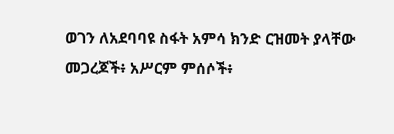ወገን ለአደባባዩ ስፋት አምሳ ክንድ ርዝመት ያላቸው መጋረጆች፥ አሥርም ምሰሶች፥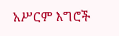አሥርም እግሮች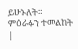ይሁኑለት። ምዕራፉን ተመልከት |